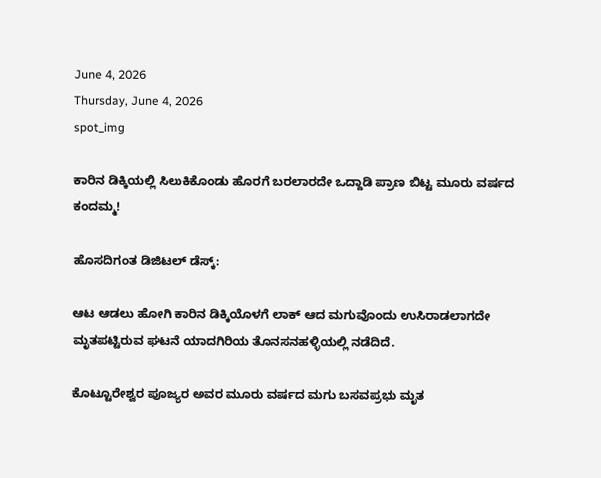June 4, 2026
Thursday, June 4, 2026
spot_img

ಕಾರಿನ ಡಿಕ್ಕಿಯಲ್ಲಿ ಸಿಲುಕಿಕೊಂಡು ಹೊರಗೆ ಬರಲಾರದೇ ಒದ್ದಾಡಿ ಪ್ರಾಣ ಬಿಟ್ಟ ಮೂರು ವರ್ಷದ ಕಂದಮ್ಮ!

ಹೊಸದಿಗಂತ ಡಿಜಿಟಲ್‌ ಡೆಸ್ಕ್‌:

ಆಟ ಆಡಲು ಹೋಗಿ ಕಾರಿನ ಡಿಕ್ಕಿಯೊಳಗೆ ಲಾಕ್‌ ಆದ ಮಗುವೊಂದು ಉಸಿರಾಡಲಾಗದೇ ಮೃತಪಟ್ಟಿರುವ ಘಟನೆ ಯಾದಗಿರಿಯ ತೊನಸನಹಳ್ಳಿಯಲ್ಲಿ ನಡೆದಿದೆ.

ಕೊಟ್ಟೂರೇಶ್ವರ ಪೂಜ್ಯರ ಅವರ ಮೂರು ವರ್ಷದ ಮಗು ಬಸವಪ್ರಭು ಮೃತ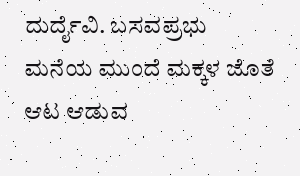ದುರ್ದೈವಿ. ಬಸವಪ್ರಭು ಮನೆಯ ಮುಂದೆ ಮಕ್ಕಳ ಜೊತೆ ಆಟ ಆಡುವ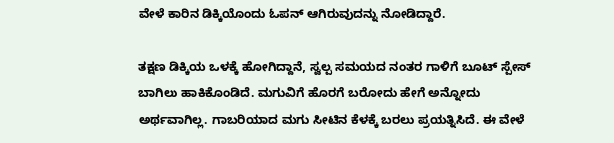ವೇಳೆ ಕಾರಿನ ಡಿಕ್ಕಿಯೊಂದು ಓಪನ್‌ ಆಗಿರುವುದನ್ನು ನೋಡಿದ್ದಾರೆ.

ತಕ್ಷಣ ಡಿಕ್ಕಿಯ ಒಳಕ್ಕೆ ಹೋಗಿದ್ದಾನೆ, ಸ್ವಲ್ಪ ಸಮಯದ ನಂತರ ಗಾಳಿಗೆ ಬೂಟ್‌ ಸ್ಪೇಸ್‌ ಬಾಗಿಲು ಹಾಕಿಕೊಂಡಿದೆ. ಮಗುವಿಗೆ ಹೊರಗೆ ಬರೋದು ಹೇಗೆ ಅನ್ನೋದು ಅರ್ಥವಾಗಿಲ್ಲ. ಗಾಬರಿಯಾದ ಮಗು ಸೀಟಿನ ಕೆಳಕ್ಕೆ ಬರಲು ಪ್ರಯತ್ನಿಸಿದೆ. ಈ ವೇಳೆ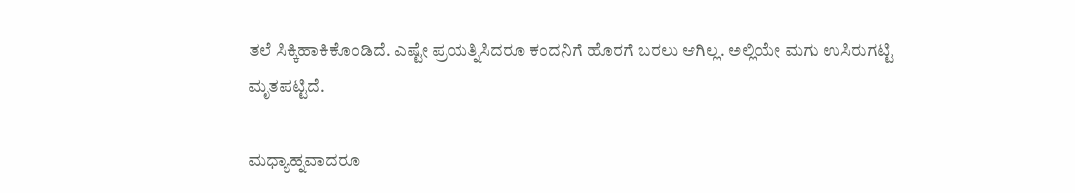ತಲೆ ಸಿಕ್ಕಿಹಾಕಿಕೊಂಡಿದೆ. ಎಷ್ಟೇ ಪ್ರಯತ್ನಿಸಿದರೂ ಕಂದನಿಗೆ ಹೊರಗೆ ಬರಲು ಆಗಿಲ್ಲ. ಅಲ್ಲಿಯೇ ಮಗು ಉಸಿರುಗಟ್ಟಿ ಮೃತಪಟ್ಟಿದೆ.

ಮಧ್ಯಾಹ್ನವಾದರೂ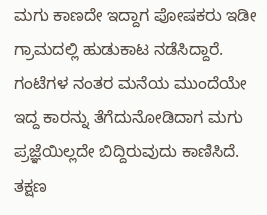ಮಗು ಕಾಣದೇ ಇದ್ದಾಗ ಪೋಷಕರು ಇಡೀ ಗ್ರಾಮದಲ್ಲಿ ಹುಡುಕಾಟ ನಡೆಸಿದ್ದಾರೆ. ಗಂಟೆಗಳ ನಂತರ ಮನೆಯ ಮುಂದೆಯೇ ಇದ್ದ ಕಾರನ್ನು ತೆಗೆದುನೋಡಿದಾಗ ಮಗು ಪ್ರಜ್ಞೆಯಿಲ್ಲದೇ ಬಿದ್ದಿರುವುದು ಕಾಣಿಸಿದೆ. ತಕ್ಷಣ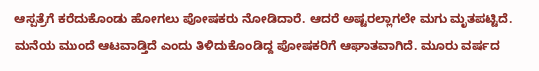ಆಸ್ಪತ್ರೆಗೆ ಕರೆದುಕೊಂಡು ಹೋಗಲು ಪೋಷಕರು ನೋಡಿದಾರೆ. ಆದರೆ ಅಷ್ಟರಲ್ಲಾಗಲೇ ಮಗು ಮೃತಪಟ್ಟಿದೆ. ಮನೆಯ ಮುಂದೆ ಆಟವಾಡ್ತಿದೆ ಎಂದು ತಿಳಿದುಕೊಂಡಿದ್ದ ಪೋಷಕರಿಗೆ ಆಘಾತವಾಗಿದೆ. ಮೂರು ವರ್ಷದ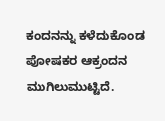ಕಂದನನ್ನು ಕಳೆದುಕೊಂಡ ಪೋಷಕರ ಆಕ್ರಂದನ ಮುಗಿಲುಮುಟ್ಟಿದೆ.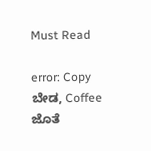Must Read

error: Copy ಬೇಡ, Coffee ಜೊತೆ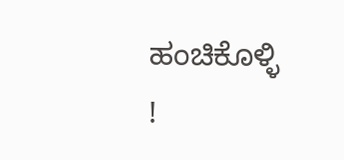ಹಂಚಿಕೊಳ್ಳಿ !